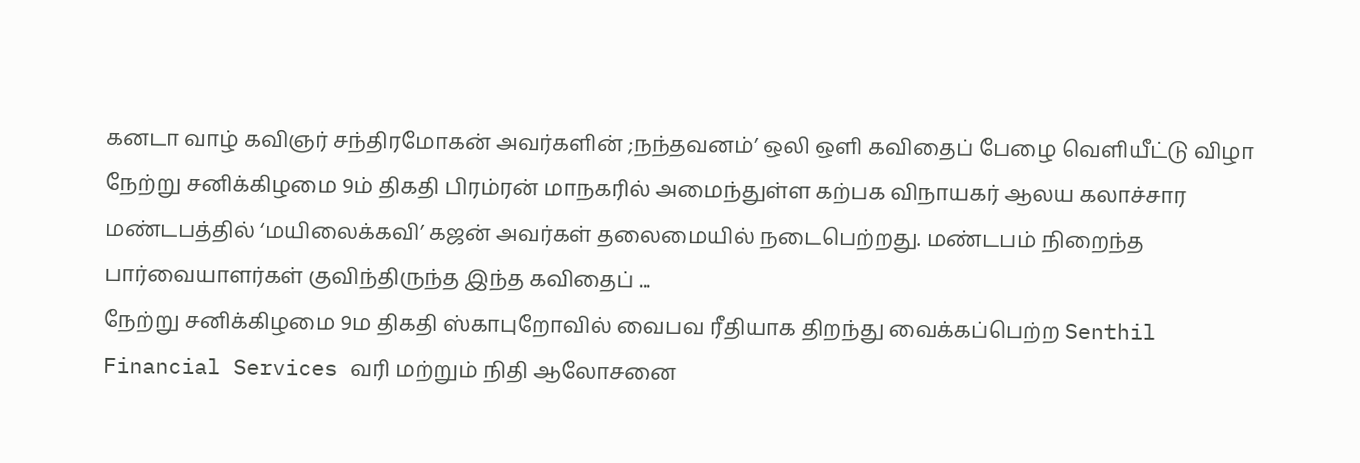கனடா வாழ் கவிஞர் சந்திரமோகன் அவர்களின் ;நந்தவனம்’ ஒலி ஒளி கவிதைப் பேழை வெளியீட்டு விழா நேற்று சனிக்கிழமை 9ம் திகதி பிரம்ரன் மாநகரில் அமைந்துள்ள கற்பக விநாயகர் ஆலய கலாச்சார மண்டபத்தில் ‘மயிலைக்கவி’ கஜன் அவர்கள் தலைமையில் நடைபெற்றது. மண்டபம் நிறைந்த பார்வையாளர்கள் குவிந்திருந்த இந்த கவிதைப் ...
நேற்று சனிக்கிழமை 9ம திகதி ஸ்காபுறோவில் வைபவ ரீதியாக திறந்து வைக்கப்பெற்ற Senthil Financial Services வரி மற்றும் நிதி ஆலோசனை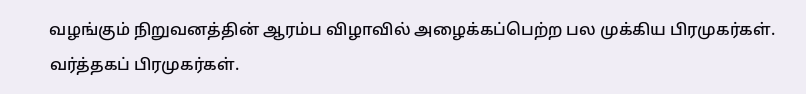வழங்கும் நிறுவனத்தின் ஆரம்ப விழாவில் அழைக்கப்பெற்ற பல முக்கிய பிரமுகர்கள். வர்த்தகப் பிரமுகர்கள்.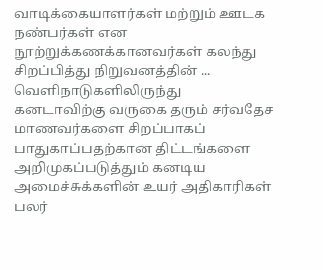வாடிக்கையாளர்கள் மற்றும் ஊடக நண்பர்கள் என நூற்றுக்கணக்கானவர்கள் கலந்து சிறப்பித்து நிறுவனத்தின் ...
வெளிநாடுகளிலிருந்து கனடாவிற்கு வருகை தரும் சர்வதேச மாணவர்களை சிறப்பாகப் பாதுகாப்பதற்கான திட்டங்களை அறிமுகப்படுத்தும் கனடிய அமைச்சுக்களின் உயர் அதிகாரிகள் பலர்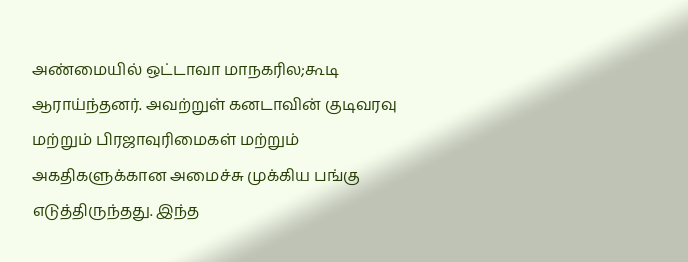அண்மையில் ஒட்டாவா மாநகரில;கூடி ஆராய்ந்தனர். அவற்றுள் கனடாவின் குடிவரவு மற்றும் பிரஜாவுரிமைகள் மற்றும் அகதிகளுக்கான அமைச்சு முக்கிய பங்கு எடுத்திருந்தது. இந்த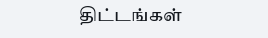திட்டங்கள்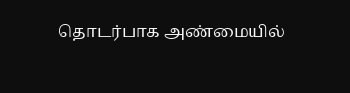தொடர்பாக அண்மையில்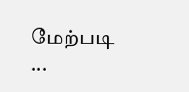மேற்படி ...